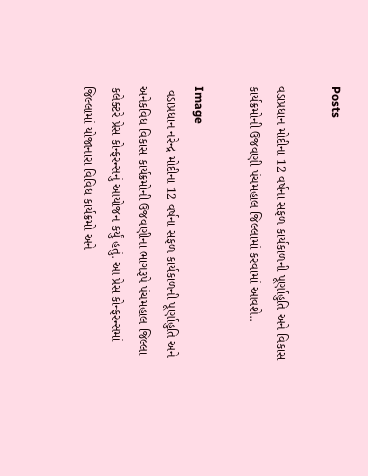Posts

વડાપ્રધાન મોદીના 12 વર્ષના સફળ કાર્યકાળની પૂર્ણાહુતિ અને વિકાસ કાર્યક્રમોની ઉજવણી પંચમહાલ જિલ્લામાં કરવામાં આવશે..

Image
 વડાપ્રધાન નરેન્દ્ર મોદીના 12 વર્ષના સફળ કાર્યકાળની પૂર્ણાહુતિ અને અનેકવિધ વિકાસ કાર્યક્રમોની ઉજવણીના ભાગરૂપે પંચમહાલ જિલ્લા કલેક્ટરે પ્રેસ કોન્ફરન્સનું આયોજન કર્યું હતું. આ પ્રેસ કોન્ફરન્સમાં જિલ્લામાં યોજાનારા વિવિધ કાર્યક્રમો અને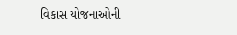વિકાસ યોજનાઓની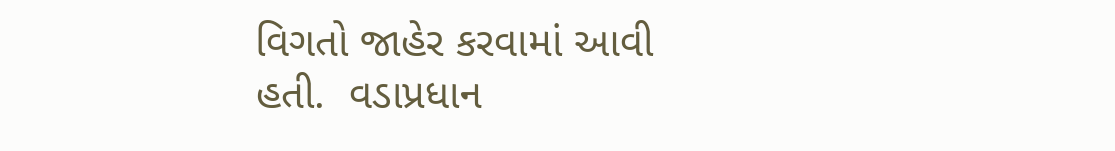વિગતો જાહેર કરવામાં આવી હતી.  વડાપ્રધાન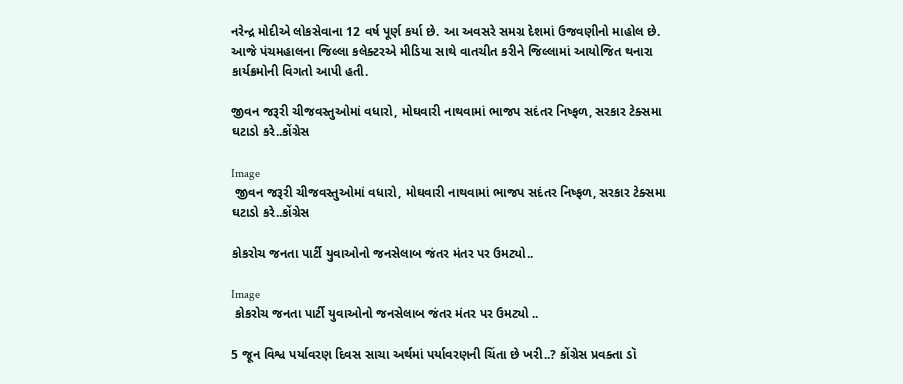નરેન્દ્ર મોદીએ લોકસેવાના 12 વર્ષ પૂર્ણ કર્યા છે. આ અવસરે સમગ્ર દેશમાં ઉજવણીનો માહોલ છે. આજે પંચમહાલના જિલ્લા કલેક્ટરએ મીડિયા સાથે વાતચીત કરીને જિલ્લામાં આયોજિત થનારા કાર્યક્રમોની વિગતો આપી હતી.

જીવન જરૂરી ચીજવસ્તુઓમાં વધારો, મોઘવારી નાથવામાં ભાજપ સદંતર નિષ્ફળ, સરકાર ટેક્સમા ઘટાડો કરે..કોંગ્રેસ

Image
 જીવન જરૂરી ચીજવસ્તુઓમાં વધારો, મોઘવારી નાથવામાં ભાજપ સદંતર નિષ્ફળ, સરકાર ટેક્સમા ઘટાડો કરે..કોંગ્રેસ

કોકરોચ જનતા પાર્ટી યુવાઓનો જનસેલાબ જંતર મંતર પર ઉમટ્યો..

Image
 કોકરોચ જનતા પાર્ટી યુવાઓનો જનસેલાબ જંતર મંતર પર ઉમટ્યો ..

5 જૂન વિશ્વ પર્યાવરણ દિવસ સાચા અર્થમાં પર્યાવરણની ચિંતા છે ખરી..? કોંગ્રેસ પ્રવક્તા ડૉ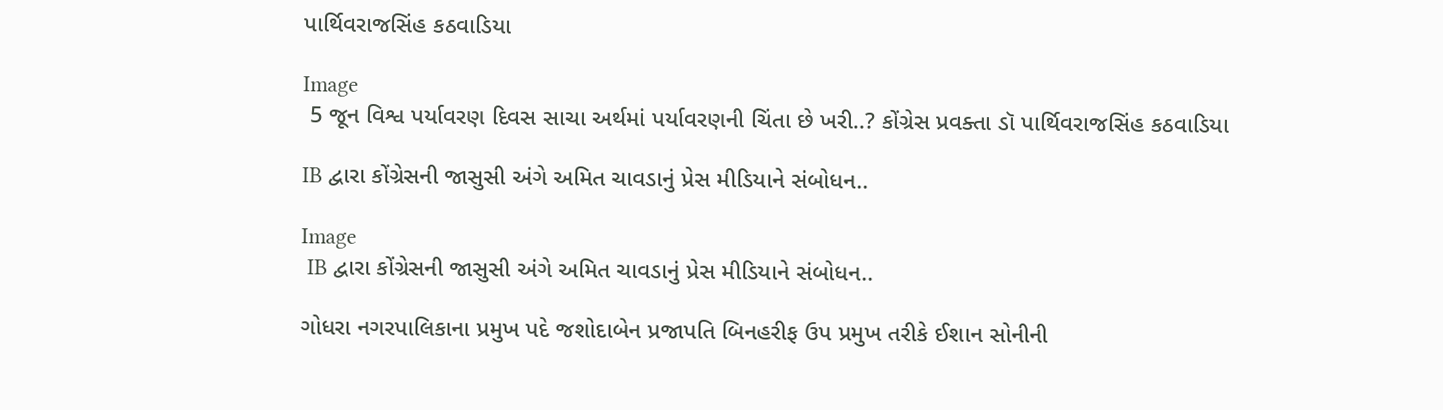પાર્થિવરાજસિંહ કઠવાડિયા

Image
 5 જૂન વિશ્વ પર્યાવરણ દિવસ સાચા અર્થમાં પર્યાવરણની ચિંતા છે ખરી..? કોંગ્રેસ પ્રવક્તા ડૉ પાર્થિવરાજસિંહ કઠવાડિયા

IB દ્વારા કોંગ્રેસની જાસુસી અંગે અમિત ચાવડાનું પ્રેસ મીડિયાને સંબોધન..

Image
 IB દ્વારા કોંગ્રેસની જાસુસી અંગે અમિત ચાવડાનું પ્રેસ મીડિયાને સંબોધન..

ગોધરા નગરપાલિકાના પ્રમુખ પદે જશોદાબેન પ્રજાપતિ બિનહરીફ ઉપ પ્રમુખ તરીકે ઈશાન સોનીની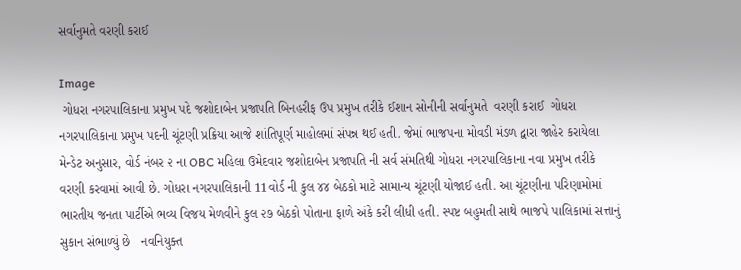સર્વાનુમતે વરણી કરાઈ

Image
 ગોધરા નગરપાલિકાના પ્રમુખ પદે જશોદાબેન પ્રજાપતિ બિનહરીફ ઉપ પ્રમુખ તરીકે ઈશાન સોનીની સર્વાનુમતે  વરણી કરાઈ  ગોધરા નગરપાલિકાના પ્રમુખ પદની ચૂંટણી પ્રક્રિયા આજે શાંતિપૂર્ણ માહોલમાં સંપન્ન થઈ હતી. જેમાં ભાજપના મોવડી મંડળ દ્વારા જાહેર કરાયેલા મેન્ડેટ અનુસાર, વોર્ડ નંબર ૨ ના OBC મહિલા ઉમેદવાર જશોદાબેન પ્રજાપતિ ની સર્વ સંમતિથી ગોધરા નગરપાલિકાના નવા પ્રમુખ તરીકે વરણી કરવામાં આવી છે. ગોધરા નગરપાલિકાની 11વોર્ડ ની કુલ ૪૪ બેઠકો માટે સામાન્ય ચૂંટણી યોજાઈ હતી. આ ચૂંટણીના પરિણામોમાં ભારતીય જનતા પાર્ટીએ ભવ્ય વિજય મેળવીને કુલ ૨૭ બેઠકો પોતાના ફાળે અંકે કરી લીધી હતી. સ્પષ્ટ બહુમતી સાથે ભાજપે પાલિકામાં સત્તાનું સુકાન સંભાળ્યું છે   નવનિયુક્ત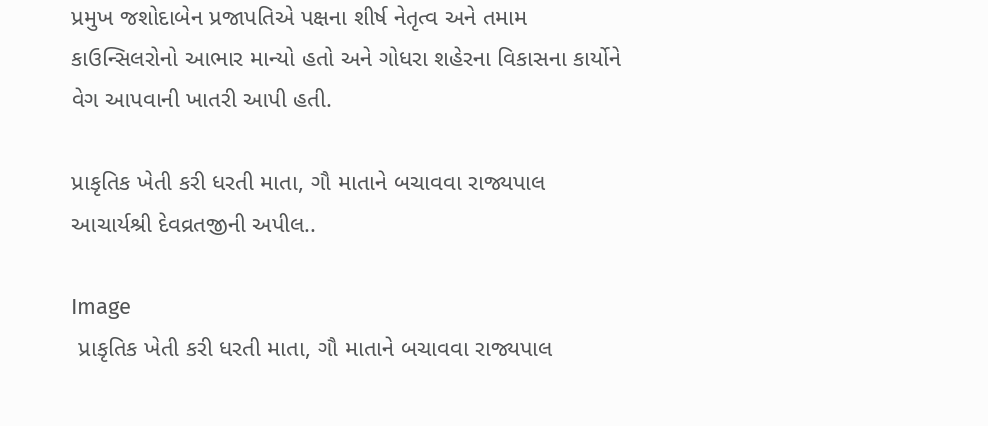પ્રમુખ જશોદાબેન પ્રજાપતિએ પક્ષના શીર્ષ નેતૃત્વ અને તમામ કાઉન્સિલરોનો આભાર માન્યો હતો અને ગોધરા શહેરના વિકાસના કાર્યોને વેગ આપવાની ખાતરી આપી હતી.

પ્રાકૃતિક ખેતી કરી ધરતી માતા, ગૌ માતાને બચાવવા રાજ્યપાલ આચાર્યશ્રી દેવવ્રતજીની અપીલ..

Image
 પ્રાકૃતિક ખેતી કરી ધરતી માતા, ગૌ માતાને બચાવવા રાજ્યપાલ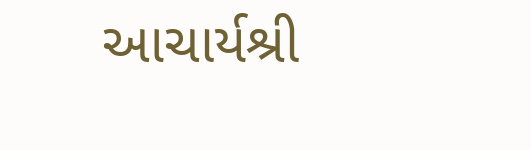આચાર્યશ્રી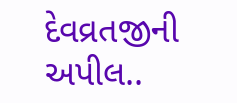દેવવ્રતજીની અપીલ..